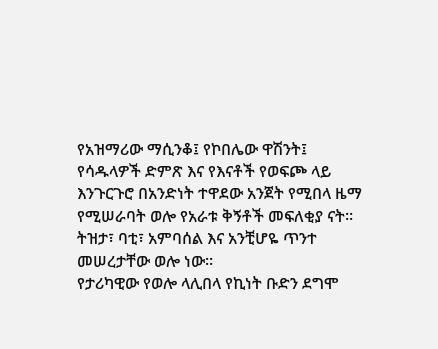የአዝማሪው ማሲንቆ፤ የኮበሌው ዋሽንት፤ የሳዱላዎች ድምጽ እና የእናቶች የወፍጮ ላይ እንጉርጉሮ በአንድነት ተዋደው አንጀት የሚበላ ዜማ የሚሠራባት ወሎ የአራቱ ቅኝቶች መፍለቂያ ናት። ትዝታ፣ ባቲ፣ አምባሰል እና አንቺሆዬ ጥንተ መሠረታቸው ወሎ ነው።
የታሪካዊው የወሎ ላሊበላ የኪነት ቡድን ደግሞ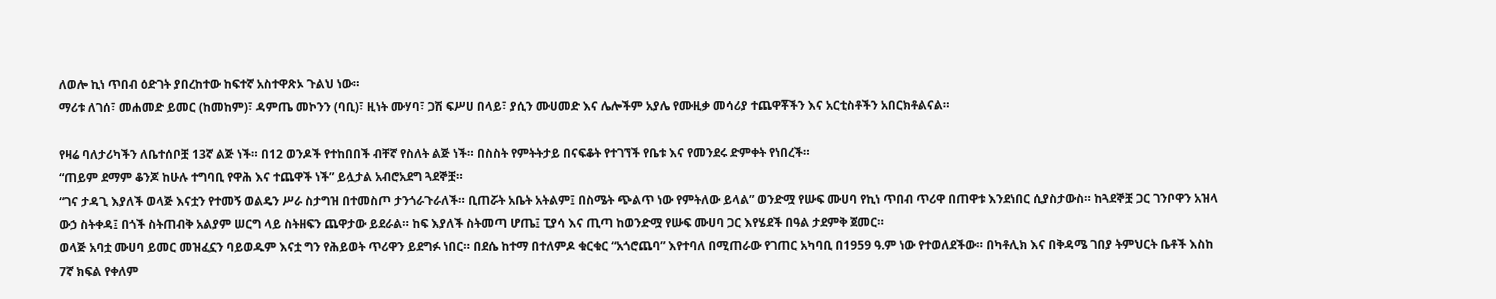ለወሎ ኪነ ጥበብ ዕድገት ያበረከተው ከፍተኛ አስተዋጽኦ ጉልህ ነው።
ማሪቱ ለገሰ፣ መሐመድ ይመር (ከመከም)፣ ዳምጤ መኮንን (ባቢ)፣ ዚነት ሙሃባ፣ ጋሽ ፍሥሀ በላይ፣ ያሲን ሙሀመድ እና ሌሎችም አያሌ የሙዚቃ መሳሪያ ተጨዋቾችን እና አርቲስቶችን አበርክቶልናል።

የዛሬ ባለታሪካችን ለቤተሰቦቿ 13ኛ ልጅ ነች። በ12 ወንዶች የተከበበች ብቸኛ የስለት ልጅ ነች። በስስት የምትትታይ በናፍቆት የተገኘች የቤቱ እና የመንደሩ ድምቀት የነበረች።
“ጠይም ደማም ቆንጆ ከሁሉ ተግባቢ የዋሕ እና ተጨዋች ነች” ይሏታል አብሮአደግ ጓደኞቿ።
“ገና ታዳጊ እያለች ወላጅ እናቷን የተመኝ ወልዴን ሥራ ስታግዝ በተመስጦ ታንጎራጉራለች። ቢጠሯት አቤት አትልም፤ በስሜት ጭልጥ ነው የምትለው ይላል” ወንድሟ የሡፍ ሙሀባ የኪነ ጥበብ ጥሪዋ በጠዋቱ እንደነበር ሲያስታውስ። ከጓደኞቿ ጋር ገንቦዋን አዝላ ውኃ ስትቀዳ፤ በጎች ስትጠብቅ አልያም ሠርግ ላይ ስትዘፍን ጨዋታው ይደራል። ከፍ እያለች ስትመጣ ሆጤ፤ ፒያሳ እና ጢጣ ከወንድሟ የሡፍ ሙሀባ ጋር እየሄደች በዓል ታደምቅ ጀመር።
ወላጅ አባቷ ሙሀባ ይመር መዝፈኗን ባይወዱም እናቷ ግን የሕይወት ጥሪዋን ይደግፉ ነበር። በደሴ ከተማ በተለምዶ ቁርቁር “አጎሮጨባ” እየተባለ በሚጠራው የገጠር አካባቢ በ1959 ዓ.ም ነው የተወለደችው። በካቶሊክ እና በቅዳሜ ገበያ ትምህርት ቤቶች እስከ 7ኛ ክፍል የቀለም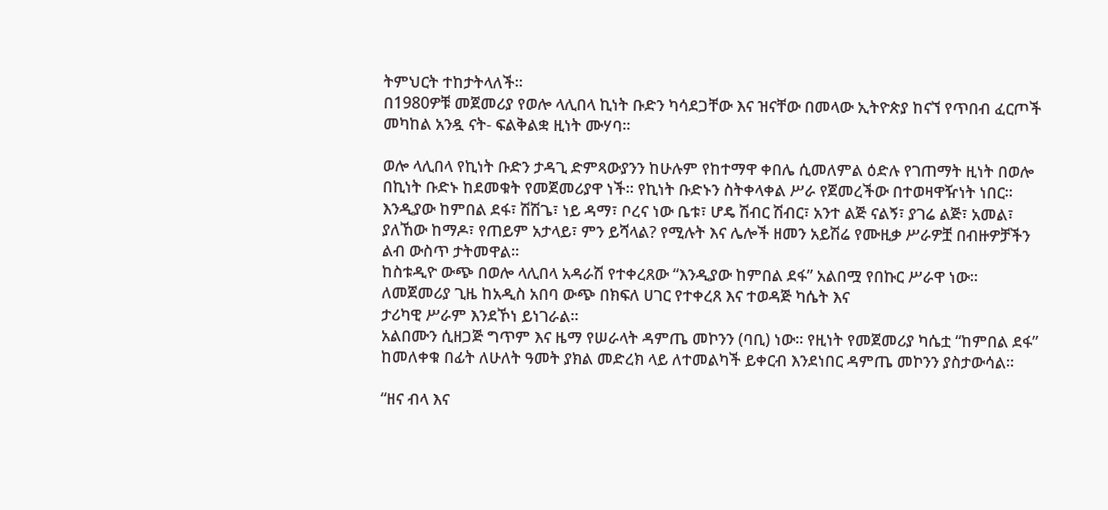ትምህርት ተከታትላለች።
በ1980ዎቹ መጀመሪያ የወሎ ላሊበላ ኪነት ቡድን ካሳደጋቸው እና ዝናቸው በመላው ኢትዮጵያ ከናኘ የጥበብ ፈርጦች መካከል አንዷ ናት- ፍልቅልቋ ዚነት ሙሃባ።

ወሎ ላሊበላ የኪነት ቡድን ታዳጊ ድምጻውያንን ከሁሉም የከተማዋ ቀበሌ ሲመለምል ዕድሉ የገጠማት ዚነት በወሎ በኪነት ቡድኑ ከደመቁት የመጀመሪያዋ ነች። የኪነት ቡድኑን ስትቀላቀል ሥራ የጀመረችው በተወዛዋዥነት ነበር።
እንዲያው ከምበል ደፋ፣ ሽሽጌ፣ ነይ ዳማ፣ ቦረና ነው ቤቱ፣ ሆዴ ሽብር ሽብር፣ አንተ ልጅ ናልኝ፣ ያገሬ ልጅ፣ አመል፣ ያለኸው ከማዶ፣ የጠይም አታላይ፣ ምን ይሻላል? የሚሉት እና ሌሎች ዘመን አይሽሬ የሙዚቃ ሥራዎቿ በብዙዎቻችን ልብ ውስጥ ታትመዋል።
ከስቱዲዮ ውጭ በወሎ ላሊበላ አዳራሽ የተቀረጸው “እንዲያው ከምበል ደፋ” አልበሟ የበኩር ሥራዋ ነው። ለመጀመሪያ ጊዜ ከአዲስ አበባ ውጭ በክፍለ ሀገር የተቀረጸ እና ተወዳጅ ካሴት እና
ታሪካዊ ሥራም እንደኾነ ይነገራል።
አልበሙን ሲዘጋጅ ግጥም እና ዜማ የሠራላት ዳምጤ መኮንን (ባቢ) ነው። የዚነት የመጀመሪያ ካሴቷ “ከምበል ደፋ” ከመለቀቁ በፊት ለሁለት ዓመት ያክል መድረክ ላይ ለተመልካች ይቀርብ እንደነበር ዳምጤ መኮንን ያስታውሳል።

“ዘና ብላ እና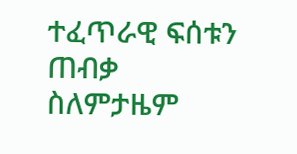ተፈጥራዊ ፍሰቱን ጠብቃ ስለምታዜም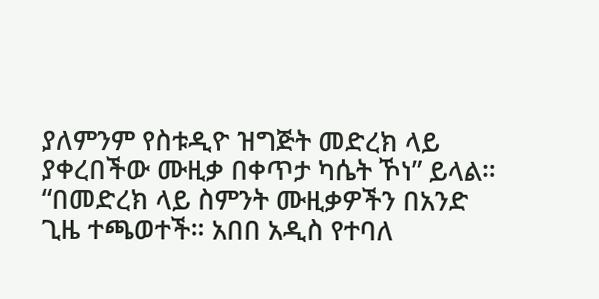ያለምንም የስቱዲዮ ዝግጅት መድረክ ላይ ያቀረበችው ሙዚቃ በቀጥታ ካሴት ኾነ” ይላል።
“በመድረክ ላይ ስምንት ሙዚቃዎችን በአንድ ጊዜ ተጫወተች። አበበ አዲስ የተባለ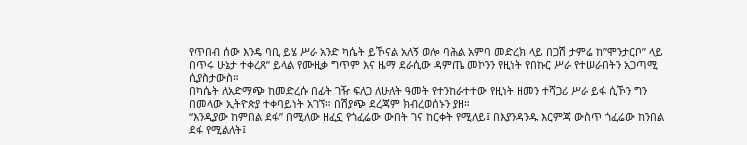የጥበብ ሰው እንዴ ባቢ ይሄ ሥራ አንድ ካሴት ይኾናል አለኝ ወሎ ባሕል አምባ መድረክ ላይ በጋሽ ታምሬ ከ”ሞንታርቦ” ላይ በጥሩ ሁኔታ ተቀረጸ” ይላል የሙዚቃ ግጥም እና ዜማ ደራሲው ዳምጤ መኮንን የዚነት የበኩር ሥራ የተሠራበትን አጋጣሚ ሲያስታውስ።
በካሴት ለአድማጭ ከመድረሱ በፊት ገዥ ፍለጋ ለሁለት ዓመት የተንከራተተው የዚነት ዘመን ተሻጋሪ ሥራ ይፋ ሲኾን ግን በመላው ኢትዮጵያ ተቀባይነት አገኘ። በሽያጭ ደረጃም ክብረወሰኑን ያዘ።
“እንዲያው ከምበል ደፋ” በሚለው ዘፈኗ የጎፈሬው ውበት ገና ከርቀት የሚለይ፤ በእያንዳንዱ እርምጃ ውስጥ ጎፈሬው ከንበል ደፋ የሚልለት፤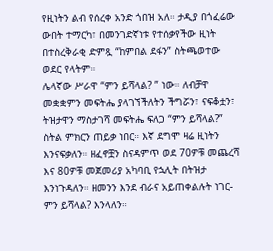የዚነትን ልብ የሰረቀ አንድ ጎበዝ አለ። ታዲያ በጎፈሬው ውበት ተማርካ፣ በመንገድኛነቱ የተሰቃየችው ዚነት በተስረቅራቂ ድምጿ “ከምበል ደፋን” ስትጫወተው ወደር የላትም።
ሌላኛው ሥራዋ “ምን ይሻላል? ” ነው። ለብቻዋ መቋቋምን መፍትሔ ያላገኘችለትን ችግሯን፣ ናፍቆቷን፣ ትዝታዋን ማስታገሻ መፍትሔ ፍለጋ “ምን ይሻላል?” ስትል ምክርን ጠይቃ ነበር። እኛ ደግሞ ዛሬ ዚነትን እንናፍቃለን። ዘፈኖቿን ስናዳምጥ ወደ 70ዎቹ መጨረሻ እና 80ዎቹ መጀመሪያ አካባቢ የኋሊት በትዝታ እንነጉዳለን። ዘመንን እንደ ብራና አይጠቀልሉት ነገር- ምን ይሻላል? እንላለን።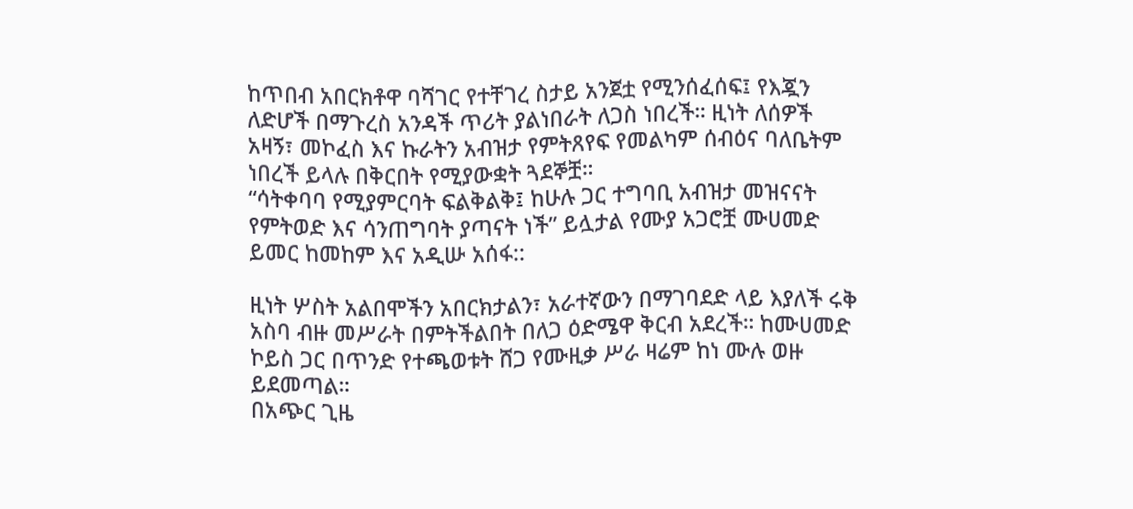ከጥበብ አበርክቶዋ ባሻገር የተቸገረ ስታይ አንጀቷ የሚንሰፈሰፍ፤ የእጇን ለድሆች በማጉረስ አንዳች ጥሪት ያልነበራት ለጋስ ነበረች። ዚነት ለሰዎች አዛኝ፣ መኮፈስ እና ኩራትን አብዝታ የምትጸየፍ የመልካም ሰብዕና ባለቤትም ነበረች ይላሉ በቅርበት የሚያውቋት ጓደኞቿ።
“ሳትቀባባ የሚያምርባት ፍልቅልቅ፤ ከሁሉ ጋር ተግባቢ አብዝታ መዝናናት የምትወድ እና ሳንጠግባት ያጣናት ነች” ይሏታል የሙያ አጋሮቿ ሙሀመድ ይመር ከመከም እና አዲሡ አሰፋ::

ዚነት ሦስት አልበሞችን አበርክታልን፣ አራተኛውን በማገባደድ ላይ እያለች ሩቅ አስባ ብዙ መሥራት በምትችልበት በለጋ ዕድሜዋ ቅርብ አደረች። ከሙሀመድ ኮይስ ጋር በጥንድ የተጫወቱት ሸጋ የሙዚቃ ሥራ ዛሬም ከነ ሙሉ ወዙ ይደመጣል።
በአጭር ጊዜ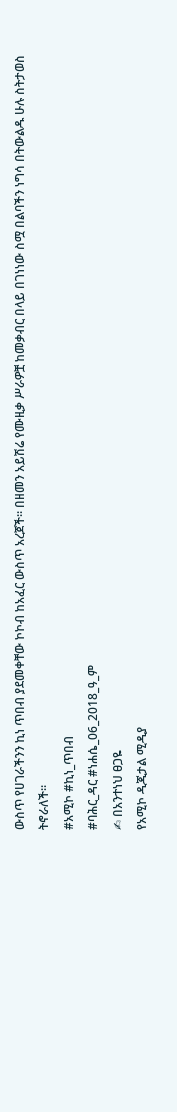ውስጥ የሀገራችንን ኪነ ጥበብ ያደመቀቸው ኮኮብ ከአፈር ውስጥ አረጀች። በዘመን አይሽሬ የሙዚቃ ሥራዎቿ ከመቃብር በላይ በገነነው ስሟ በልባችን ነግሳ በትውልዱ ሁሉ ስትታወስ ትኖራለች።
#አሚኮ #ኪነ_ጥበብ
#ባሕር_ዳር #ነሐሴ_06_2018_ዓ_ም
✍ በአንተነህ ፀጋዬ
የአሚኮ ዲጂታል ሚዲያ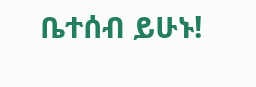ቤተሰብ ይሁኑ!